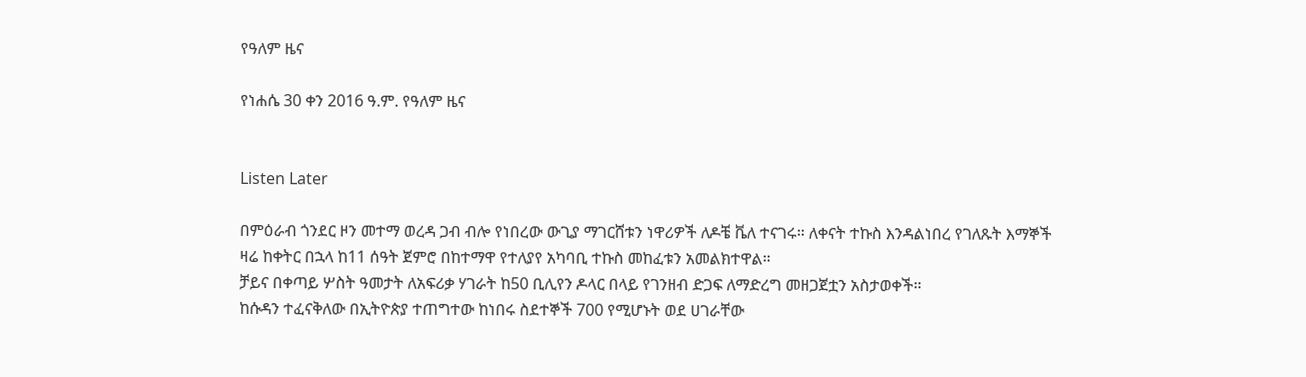የዓለም ዜና

የነሐሴ 30 ቀን 2016 ዓ.ም. የዓለም ዜና


Listen Later

በምዕራብ ጎንደር ዞን መተማ ወረዳ ጋብ ብሎ የነበረው ውጊያ ማገርሸቱን ነዋሪዎች ለዶቼ ቬለ ተናገሩ። ለቀናት ተኩስ እንዳልነበረ የገለጹት እማኞች ዛሬ ከቀትር በኋላ ከ11 ሰዓት ጀምሮ በከተማዋ የተለያየ አካባቢ ተኩስ መከፈቱን አመልክተዋል።
ቻይና በቀጣይ ሦስት ዓመታት ለአፍሪቃ ሃገራት ከ50 ቢሊየን ዶላር በላይ የገንዘብ ድጋፍ ለማድረግ መዘጋጀቷን አስታወቀች።
ከሱዳን ተፈናቅለው በኢትዮጵያ ተጠግተው ከነበሩ ስደተኞች 700 የሚሆኑት ወደ ሀገራቸው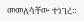መመለሳቸው ተነገረ።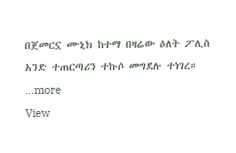በጀመርኗ ሙኒክ ከተማ በዛሬው ዕለት ፖሊስ አንድ ተጠርጣሪን ተኩሶ መግደሉ ተነገረ።
...more
View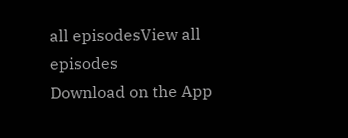all episodesView all episodes
Download on the App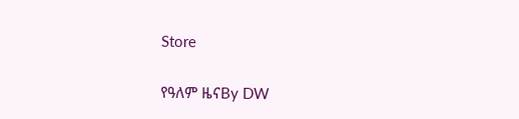Store

የዓለም ዜናBy DW